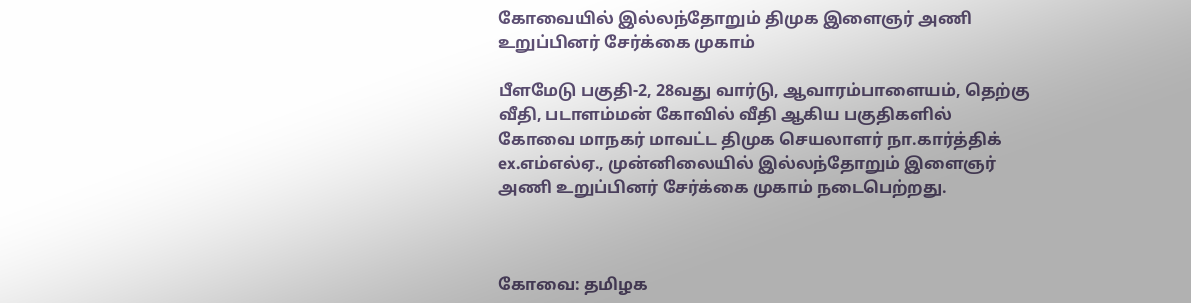கோவையில் இல்லந்தோறும் திமுக இளைஞர் அணி உறுப்பினர் சேர்க்கை முகாம்

பீளமேடு பகுதி-2, 28வது வார்டு, ஆவாரம்பாளையம், தெற்கு வீதி, படாளம்மன் கோவில் வீதி ஆகிய பகுதிகளில் கோவை மாநகர் மாவட்ட திமுக செயலாளர் நா.கார்த்திக் ex.எம்எல்ஏ., முன்னிலையில் இல்லந்தோறும் இளைஞர் அணி உறுப்பினர் சேர்க்கை முகாம் நடைபெற்றது.



கோவை: தமிழக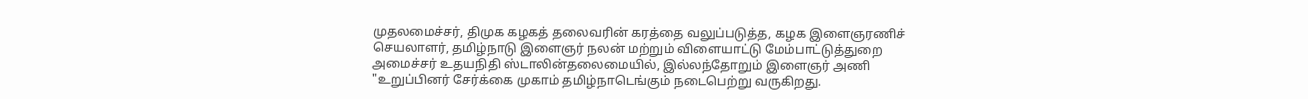முதலமைச்சர், திமுக கழகத் தலைவரின் கரத்தை வலுப்படுத்த, கழக இளைஞரணிச் செயலாளர், தமிழ்நாடு இளைஞர் நலன் மற்றும் விளையாட்டு மேம்பாட்டுத்துறை அமைச்சர் உதயநிதி ஸ்டாலின்தலைமையில், இல்லந்தோறும் இளைஞர் அணி "உறுப்பினர் சேர்க்கை முகாம் தமிழ்நாடெங்கும் நடைபெற்று வருகிறது.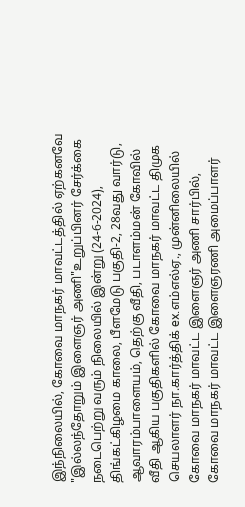இந்நிலையில், கோவை மாநகர் மாவட்டத்தில் ஏற்கனவே "இல்லந்தோறும் இளைஞர் அணி"உறுப்பினர் சேர்க்கை நடைபெற்று வரும் நிலையில் இன்று (24-6-2024), திங்கட்கிழமை காலை, பீளமேடு பகுதி-2, 28வது வார்டு, ஆவாரம்பாளையம், தெற்கு வீதி, படாளம்மன் கோவில் வீதி ஆகிய பகுதிகளில் கோவை மாநகர் மாவட்ட திமுக செயலாளர் நா.கார்த்திக் ex.எம்எல்ஏ., முன்னிலையில் கோவை மாநகர் மாவட்ட இளைஞர் அணி சார்பில், கோவை மாநகர் மாவட்ட இளைஞரணி அமைப்பாளர்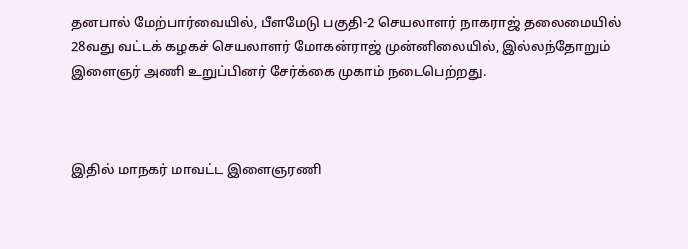தனபால் மேற்பார்வையில், பீளமேடு பகுதி-2 செயலாளர் நாகராஜ் தலைமையில் 28வது வட்டக் கழகச் செயலாளர் மோகன்ராஜ் முன்னிலையில், இல்லந்தோறும் இளைஞர் அணி உறுப்பினர் சேர்க்கை முகாம் நடைபெற்றது.



இதில் மாநகர் மாவட்ட இளைஞரணி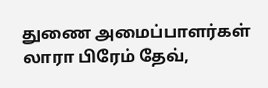துணை அமைப்பாளர்கள் லாரா பிரேம் தேவ்,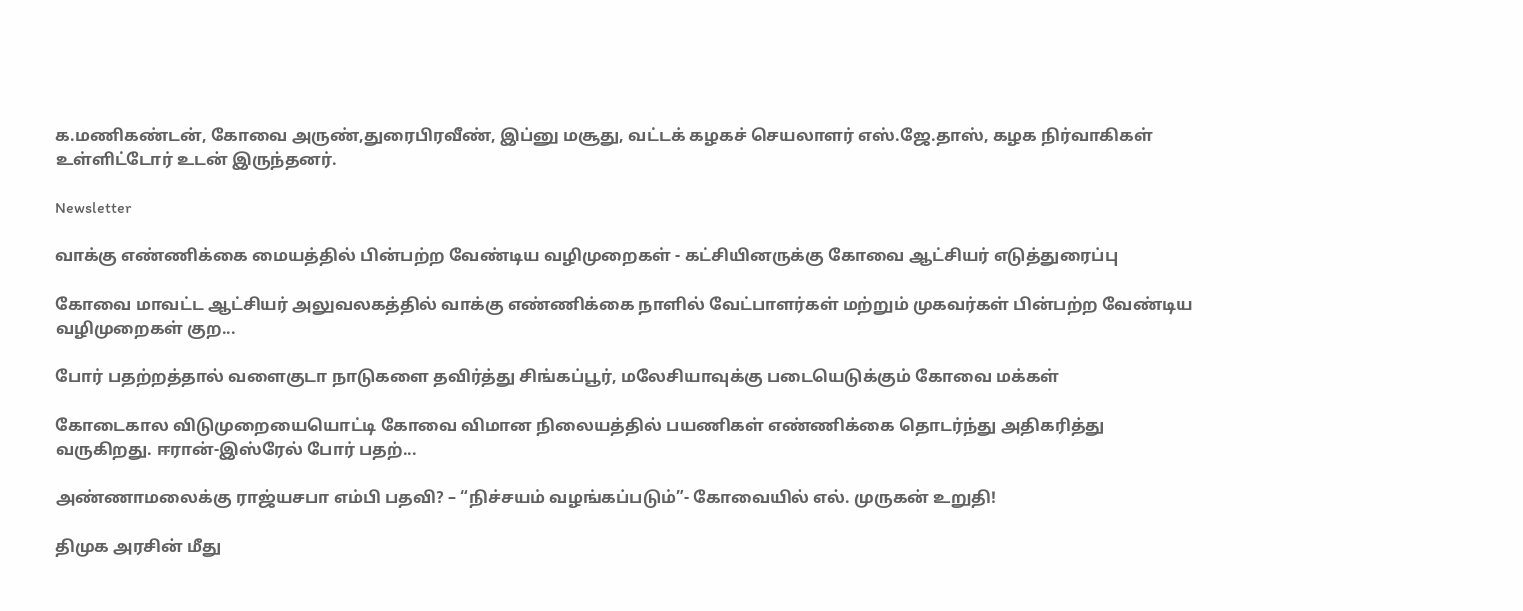க.மணிகண்டன், கோவை அருண்,துரைபிரவீண், இப்னு மசூது, வட்டக் கழகச் செயலாளர் எஸ்.ஜே.தாஸ், கழக நிர்வாகிகள் உள்ளிட்டோர் உடன் இருந்தனர்.

Newsletter

வாக்கு எண்ணிக்கை மையத்தில் பின்பற்ற வேண்டிய வழிமுறைகள் - கட்சியினருக்கு கோவை ஆட்சியர் எடுத்துரைப்பு

கோவை மாவட்ட ஆட்சியர் அலுவலகத்தில் வாக்கு எண்ணிக்கை நாளில் வேட்பாளர்கள் மற்றும் முகவர்கள் பின்பற்ற வேண்டிய வழிமுறைகள் குற...

போர் பதற்றத்தால் வளைகுடா நாடுகளை தவிர்த்து சிங்கப்பூர், மலேசியாவுக்கு படையெடுக்கும் கோவை மக்கள்

கோடைகால விடுமுறையையொட்டி கோவை விமான நிலையத்தில் பயணிகள் எண்ணிக்கை தொடர்ந்து அதிகரித்து வருகிறது. ஈரான்-இஸ்ரேல் போர் பதற்...

அண்ணாமலைக்கு ராஜ்யசபா எம்பி பதவி? – “நிச்சயம் வழங்கப்படும்”- கோவையில் எல். முருகன் உறுதி!

திமுக அரசின் மீது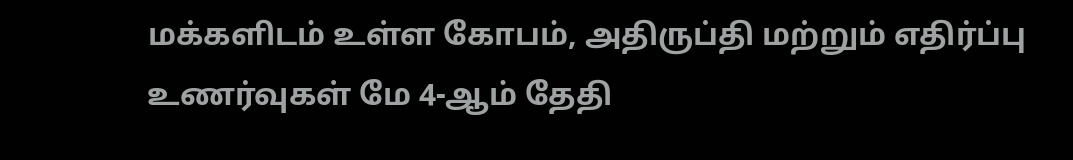மக்களிடம் உள்ள கோபம், அதிருப்தி மற்றும் எதிர்ப்பு உணர்வுகள் மே 4-ஆம் தேதி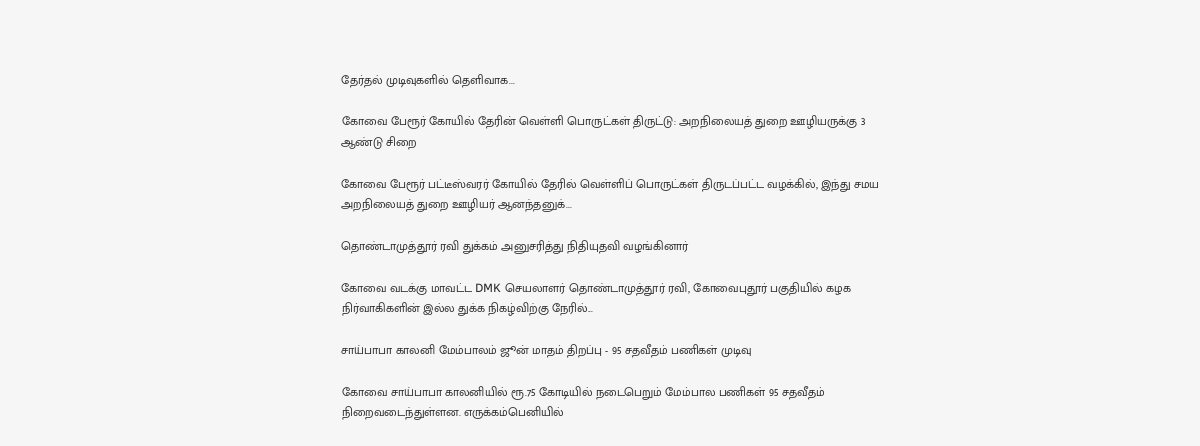தேர்தல் முடிவுகளில் தெளிவாக...

கோவை பேரூர் கோயில் தேரின் வெள்ளி பொருட்கள் திருட்டு: அறநிலையத் துறை ஊழியருக்கு 3 ஆண்டு சிறை

கோவை பேரூர் பட்டீஸ்வரர் கோயில் தேரில் வெள்ளிப் பொருட்கள் திருடப்பட்ட வழக்கில், இந்து சமய அறநிலையத் துறை ஊழியர் ஆனந்தனுக்...

தொண்டாமுத்தூர் ரவி துக்கம் அனுசரித்து நிதியுதவி வழங்கினார்

கோவை வடக்கு மாவட்ட DMK செயலாளர் தொண்டாமுத்தூர் ரவி, கோவைபுதூர் பகுதியில் கழக நிர்வாகிகளின் இல்ல துக்க நிகழ்விற்கு நேரில்...

சாய்பாபா காலனி மேம்பாலம் ஜூன் மாதம் திறப்பு - 95 சதவீதம் பணிகள் முடிவு

கோவை சாய்பாபா காலனியில் ரூ.75 கோடியில் நடைபெறும் மேம்பால பணிகள் 95 சதவீதம் நிறைவடைந்துள்ளன. எருக்கம்பெனியில்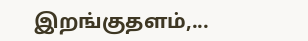இறங்குதளம்,...